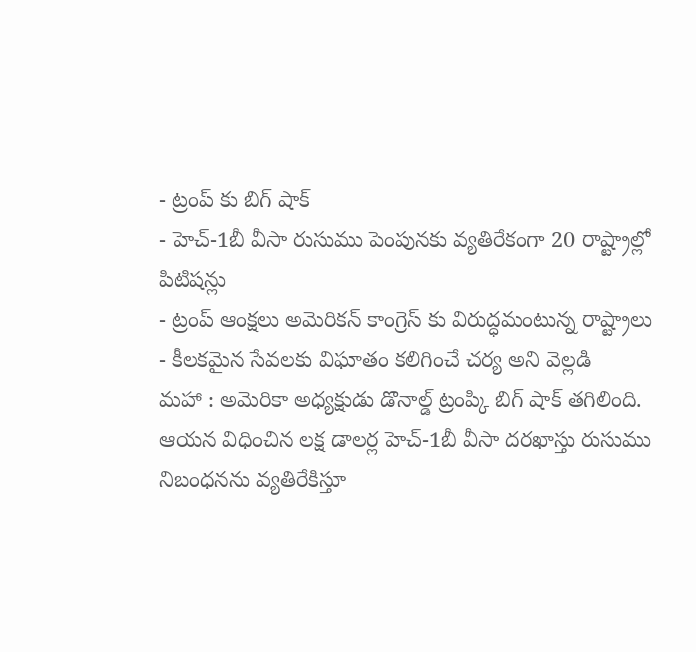- ట్రంప్ కు బిగ్ షాక్
- హెచ్-1బీ వీసా రుసుము పెంపునకు వ్యతిరేకంగా 20 రాష్ట్రాల్లో పిటిషన్లు
- ట్రంప్ ఆంక్షలు అమెరికన్ కాంగ్రెస్ కు విరుద్ధమంటున్న రాష్ట్రాలు
- కీలకమైన సేవలకు విఘాతం కలిగించే చర్య అని వెల్లడి
మహా : అమెరికా అధ్యక్షుడు డొనాల్డ్ ట్రంప్కి బిగ్ షాక్ తగిలింది. ఆయన విధించిన లక్ష డాలర్ల హెచ్-1బీ వీసా దరఖాస్తు రుసుము నిబంధనను వ్యతిరేకిస్తూ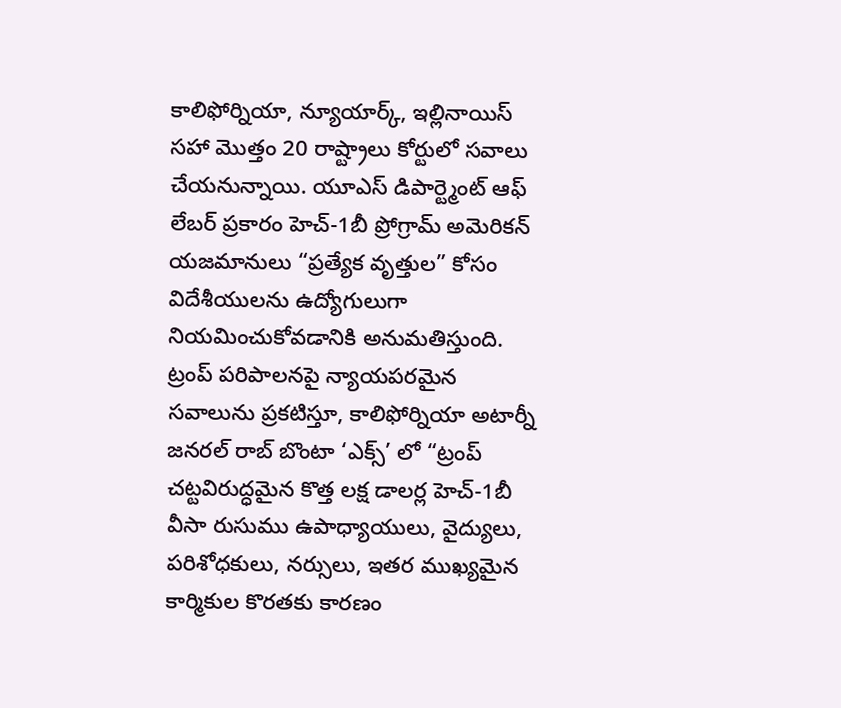కాలిఫోర్నియా, న్యూయార్క్, ఇల్లినాయిస్ సహా మొత్తం 20 రాష్ట్రాలు కోర్టులో సవాలు చేయనున్నాయి. యూఎస్ డిపార్ట్మెంట్ ఆఫ్ లేబర్ ప్రకారం హెచ్-1బీ ప్రోగ్రామ్ అమెరికన్ యజమానులు “ప్రత్యేక వృత్తుల” కోసం విదేశీయులను ఉద్యోగులుగా నియమించుకోవడానికి అనుమతిస్తుంది. ట్రంప్ పరిపాలనపై న్యాయపరమైన సవాలును ప్రకటిస్తూ, కాలిఫోర్నియా అటార్నీ జనరల్ రాబ్ బొంటా ‘ఎక్స్’ లో “ట్రంప్ చట్టవిరుద్ధమైన కొత్త లక్ష డాలర్ల హెచ్-1బీ వీసా రుసుము ఉపాధ్యాయులు, వైద్యులు, పరిశోధకులు, నర్సులు, ఇతర ముఖ్యమైన కార్మికుల కొరతకు కారణం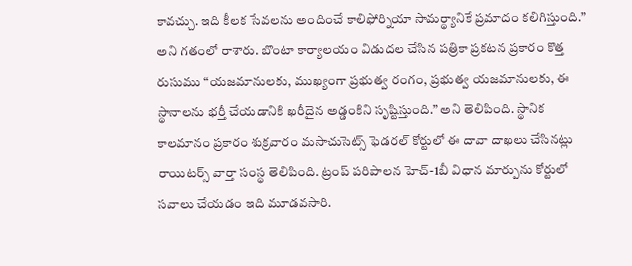కావచ్చు. ఇది కీలక సేవలను అందించే కాలిఫోర్నియా సామర్థ్యానికే ప్రమాదం కలిగిస్తుంది.” అని గతంలో రాశారు. బొంటా కార్యాలయం విడుదల చేసిన పత్రికా ప్రకటన ప్రకారం కొత్త రుసుము “యజమానులకు, ముఖ్యంగా ప్రభుత్వ రంగం, ప్రభుత్వ యజమానులకు, ఈ స్థానాలను భర్తీ చేయడానికి ఖరీదైన అడ్డంకిని సృష్టిస్తుంది.” అని తెలిపింది. స్థానిక కాలమానం ప్రకారం శుక్రవారం మసాచుసెట్స్ ఫెడరల్ కోర్టులో ఈ దావా దాఖలు చేసినట్లు రాయిటర్స్ వార్తా సంస్థ తెలిపింది. ట్రంప్ పరిపాలన హెచ్-1బీ విధాన మార్పును కోర్టులో సవాలు చేయడం ఇది మూడవసారి.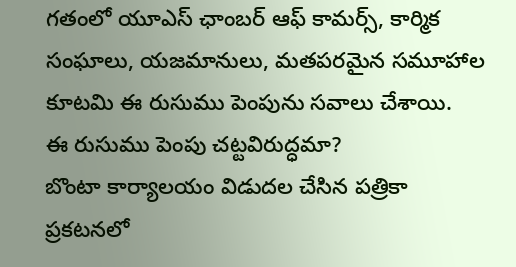గతంలో యూఎస్ ఛాంబర్ ఆఫ్ కామర్స్, కార్మిక సంఘాలు, యజమానులు, మతపరమైన సమూహాల కూటమి ఈ రుసుము పెంపును సవాలు చేశాయి.
ఈ రుసుము పెంపు చట్టవిరుద్ధమా?
బొంటా కార్యాలయం విడుదల చేసిన పత్రికా ప్రకటనలో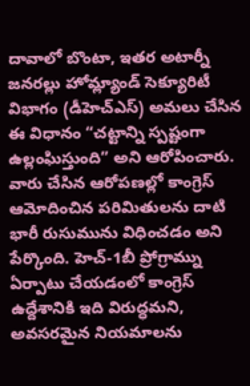దావాలో బొంటా, ఇతర అటార్నీ జనరల్లు హోమ్ల్యాండ్ సెక్యూరిటీ విభాగం (డీహెచ్ఎస్) అమలు చేసిన ఈ విధానం “చట్టాన్ని స్పష్టంగా ఉల్లంఘిస్తుంది” అని ఆరోపించారు. వారు చేసిన ఆరోపణల్లో కాంగ్రెస్ ఆమోదించిన పరిమితులను దాటి భారీ రుసుమును విధించడం అని పేర్కొంది. హెచ్-1బీ ప్రోగ్రామ్ను ఏర్పాటు చేయడంలో కాంగ్రెస్ ఉద్దేశానికి ఇది విరుద్ధమని, అవసరమైన నియమాలను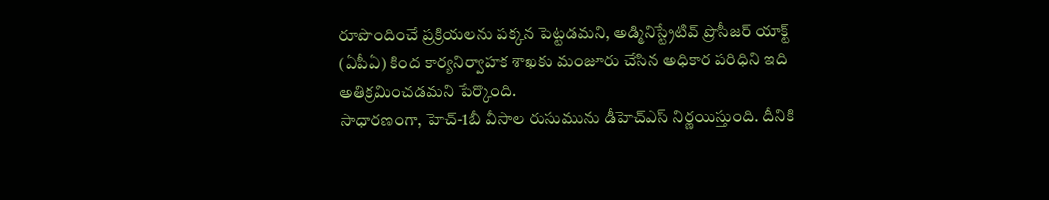రూపొందించే ప్రక్రియలను పక్కన పెట్టడమని, అడ్మినిస్ట్రేటివ్ ప్రొసీజర్ యాక్ట్ (ఏపీఏ) కింద కార్యనిర్వాహక శాఖకు మంజూరు చేసిన అధికార పరిధిని ఇది అతిక్రమించడమని పేర్కొంది.
సాధారణంగా, హెచ్-1బీ వీసాల రుసుమును డీహెచ్ఎస్ నిర్ణయిస్తుంది. దీనికి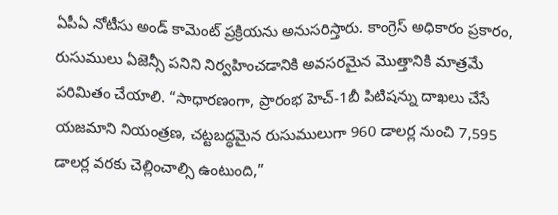ఏపీఏ నోటీసు అండ్ కామెంట్ ప్రక్రియను అనుసరిస్తారు. కాంగ్రెస్ అధికారం ప్రకారం, రుసుములు ఏజెన్సీ పనిని నిర్వహించడానికి అవసరమైన మొత్తానికి మాత్రమే పరిమితం చేయాలి. “సాధారణంగా, ప్రారంభ హెచ్-1బీ పిటిషన్ను దాఖలు చేసే యజమాని నియంత్రణ, చట్టబద్ధమైన రుసుములుగా 960 డాలర్ల నుంచి 7,595 డాలర్ల వరకు చెల్లించాల్సి ఉంటుంది,”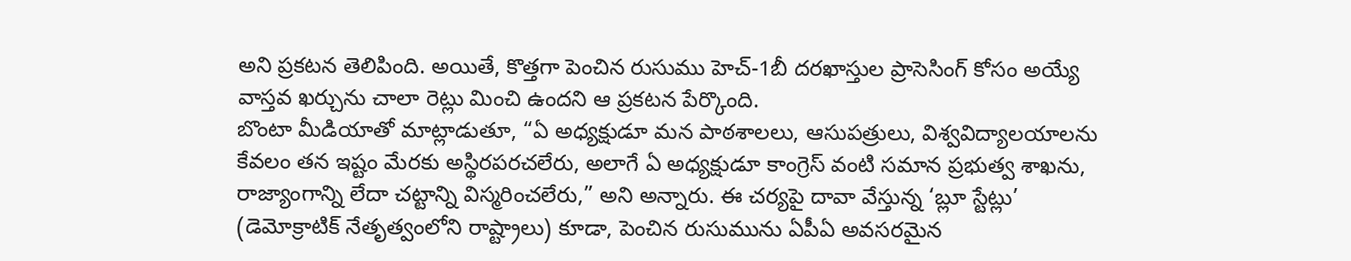అని ప్రకటన తెలిపింది. అయితే, కొత్తగా పెంచిన రుసుము హెచ్-1బీ దరఖాస్తుల ప్రాసెసింగ్ కోసం అయ్యే వాస్తవ ఖర్చును చాలా రెట్లు మించి ఉందని ఆ ప్రకటన పేర్కొంది.
బొంటా మీడియాతో మాట్లాడుతూ, “ఏ అధ్యక్షుడూ మన పాఠశాలలు, ఆసుపత్రులు, విశ్వవిద్యాలయాలను కేవలం తన ఇష్టం మేరకు అస్థిరపరచలేరు, అలాగే ఏ అధ్యక్షుడూ కాంగ్రెస్ వంటి సమాన ప్రభుత్వ శాఖను, రాజ్యాంగాన్ని లేదా చట్టాన్ని విస్మరించలేరు,” అని అన్నారు. ఈ చర్యపై దావా వేస్తున్న ‘బ్లూ స్టేట్లు’ (డెమోక్రాటిక్ నేతృత్వంలోని రాష్ట్రాలు) కూడా, పెంచిన రుసుమును ఏపీఏ అవసరమైన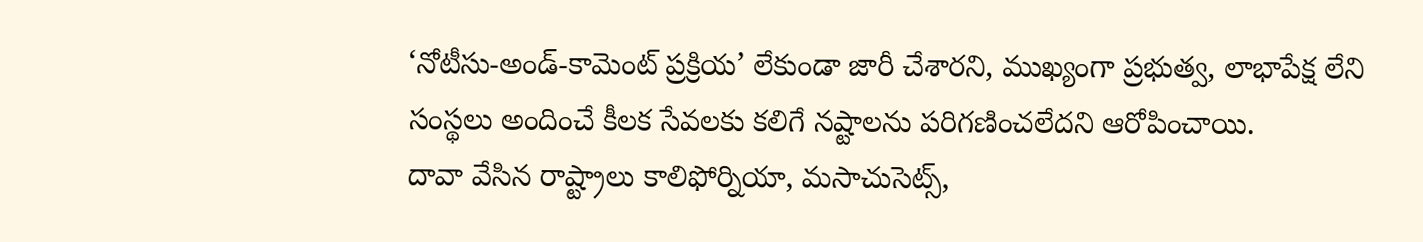‘నోటీసు-అండ్-కామెంట్ ప్రక్రియ’ లేకుండా జారీ చేశారని, ముఖ్యంగా ప్రభుత్వ, లాభాపేక్ష లేని సంస్థలు అందించే కీలక సేవలకు కలిగే నష్టాలను పరిగణించలేదని ఆరోపించాయి.
దావా వేసిన రాష్ట్రాలు కాలిఫోర్నియా, మసాచుసెట్స్,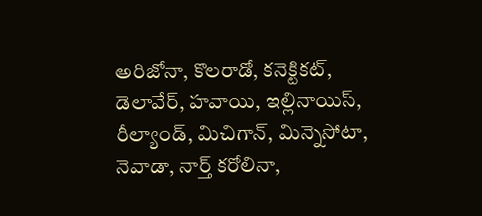అరిజోనా, కొలరాడో, కనెక్టికట్,
డెలావేర్, హవాయి, ఇల్లినాయిస్, రీల్యాండ్, మిచిగాన్, మిన్నెసోటా, నెవాడా, నార్త్ కరోలినా,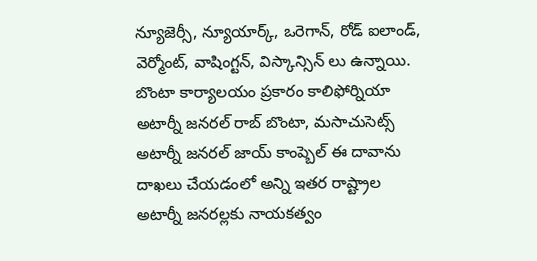న్యూజెర్సీ, న్యూయార్క్, ఒరెగాన్, రోడ్ ఐలాండ్, వెర్మోంట్, వాషింగ్టన్, విస్కాన్సిన్ లు ఉన్నాయి. బొంటా కార్యాలయం ప్రకారం కాలిఫోర్నియా అటార్నీ జనరల్ రాబ్ బొంటా, మసాచుసెట్స్ అటార్నీ జనరల్ జాయ్ కాంప్బెల్ ఈ దావాను దాఖలు చేయడంలో అన్ని ఇతర రాష్ట్రాల అటార్నీ జనరల్లకు నాయకత్వం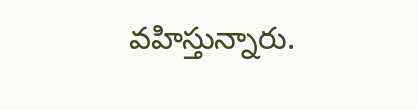వహిస్తున్నారు.